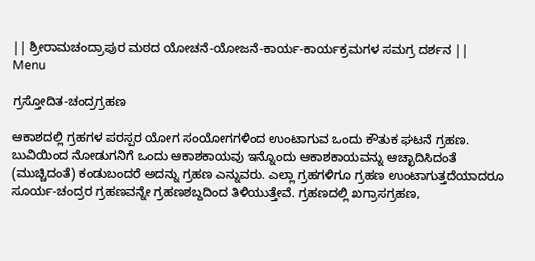|| ಶ್ರೀರಾಮಚಂದ್ರಾಪುರ ಮಠದ ಯೋಚನೆ-ಯೋಜನೆ-ಕಾರ್ಯ-ಕಾರ್ಯಕ್ರಮಗಳ ಸಮಗ್ರ ದರ್ಶನ ||
Menu

ಗ್ರಸ್ತೋದಿತ-ಚಂದ್ರಗ್ರಹಣ

ಆಕಾಶದಲ್ಲಿ ಗ್ರಹಗಳ ಪರಸ್ಪರ ಯೋಗ ಸಂಯೋಗಗಳಿಂದ ಉಂಟಾಗುವ ಒಂದು ಕೌತುಕ ಘಟನೆ ಗ್ರಹಣ. ಬುವಿಯಿಂದ ನೋಡುಗನಿಗೆ ಒಂದು ಆಕಾಶಕಾಯವು ಇನ್ನೊಂದು ಆಕಾಶಕಾಯವನ್ನು ಆಚ್ಛಾದಿಸಿದಂತೆ (ಮುಚ್ಚಿದಂತೆ) ಕಂಡುಬಂದರೆ ಅದನ್ನು ಗ್ರಹಣ ಎನ್ನುವರು. ಎಲ್ಲಾ ಗ್ರಹಗಳಿಗೂ ಗ್ರಹಣ ಉಂಟಾಗುತ್ತದೆಯಾದರೂ ಸೂರ್ಯ-ಚಂದ್ರರ ಗ್ರಹಣವನ್ನೇ ಗ್ರಹಣಶಬ್ದದಿಂದ ತಿಳಿಯುತ್ತೇವೆ. ಗ್ರಹಣದಲ್ಲಿ ಖಗ್ರಾಸಗ್ರಹಣ,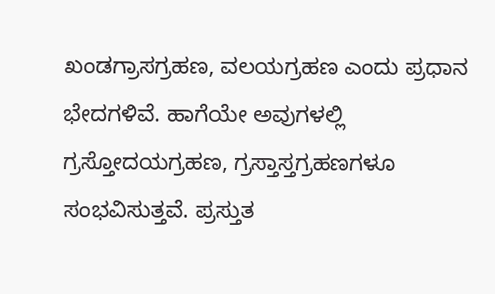ಖಂಡಗ್ರಾಸಗ್ರಹಣ, ವಲಯಗ್ರಹಣ ಎಂದು ಪ್ರಧಾನ ಭೇದಗಳಿವೆ. ಹಾಗೆಯೇ ಅವುಗಳಲ್ಲಿ ಗ್ರಸ್ತೋದಯಗ್ರಹಣ, ಗ್ರಸ್ತಾಸ್ತಗ್ರಹಣಗಳೂ ಸಂಭವಿಸುತ್ತವೆ. ಪ್ರಸ್ತುತ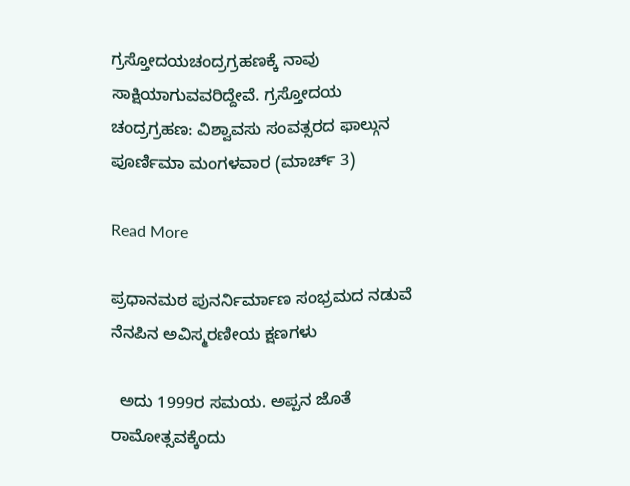ಗ್ರಸ್ತೋದಯಚಂದ್ರಗ್ರಹಣಕ್ಕೆ ನಾವು ಸಾಕ್ಷಿಯಾಗುವವರಿದ್ದೇವೆ. ಗ್ರಸ್ತೋದಯ ಚಂದ್ರಗ್ರಹಣ: ವಿಶ್ವಾವಸು ಸಂವತ್ಸರದ ಫಾಲ್ಗುನ ಪೂರ್ಣಿಮಾ ಮಂಗಳವಾರ (ಮಾರ್ಚ್ 3)

Read More

ಪ್ರಧಾನಮಠ ಪುನರ್ನಿರ್ಮಾಣ ಸಂಭ್ರಮದ ನಡುವೆ ನೆನಪಿನ ಅವಿಸ್ಮರಣೀಯ ಕ್ಷಣಗಳು

  ಅದು 1999ರ ಸಮಯ. ಅಪ್ಪನ ಜೊತೆ ರಾಮೋತ್ಸವಕ್ಕೆಂದು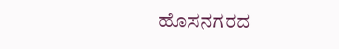ಹೊಸನಗರದ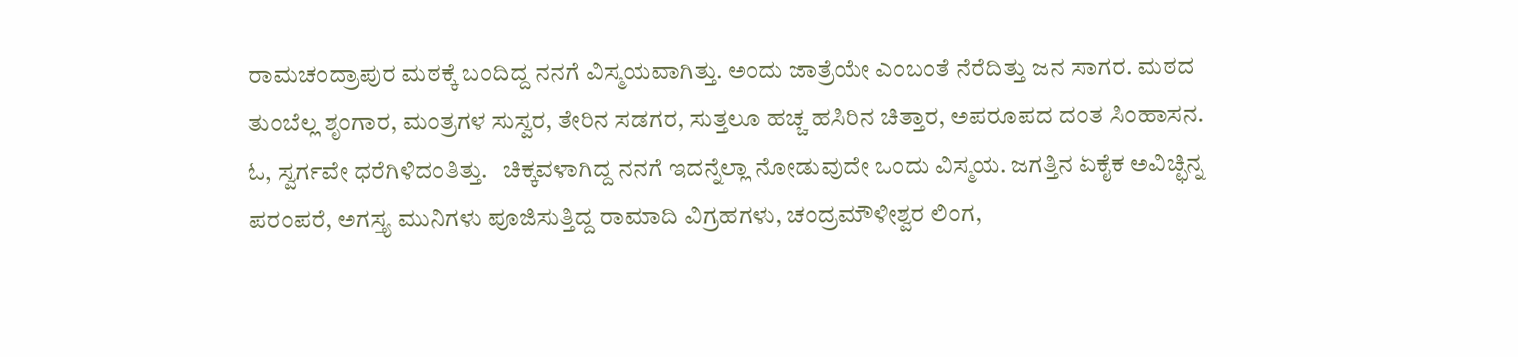ರಾಮಚಂದ್ರಾಪುರ ಮಠಕ್ಕೆ ಬಂದಿದ್ದ ನನಗೆ ವಿಸ್ಮಯವಾಗಿತ್ತು. ಅಂದು ಜಾತ್ರೆಯೇ ಎಂಬಂತೆ ನೆರೆದಿತ್ತು ಜನ ಸಾಗರ. ಮಠದ ತುಂಬೆಲ್ಲ ಶೃಂಗಾರ, ಮಂತ್ರಗಳ ಸುಸ್ವರ, ತೇರಿನ ಸಡಗರ, ಸುತ್ತಲೂ ಹಚ್ಚ ಹಸಿರಿನ ಚಿತ್ತಾರ, ಅಪರೂಪದ ದಂತ ಸಿಂಹಾಸನ. ಓ, ಸ್ವರ್ಗವೇ ಧರೆಗಿಳಿದಂತಿತ್ತು.   ಚಿಕ್ಕವಳಾಗಿದ್ದ ನನಗೆ ಇದನ್ನೆಲ್ಲಾ ನೋಡುವುದೇ ಒಂದು ವಿಸ್ಮಯ. ಜಗತ್ತಿನ ಏಕೈಕ ಅವಿಚ್ಛಿನ್ನ ಪರಂಪರೆ, ಅಗಸ್ತ್ಯ ಮುನಿಗಳು ಪೂಜಿಸುತ್ತಿದ್ದ ರಾಮಾದಿ ವಿಗ್ರಹಗಳು, ಚಂದ್ರಮೌಳೀಶ್ವರ ಲಿಂಗ,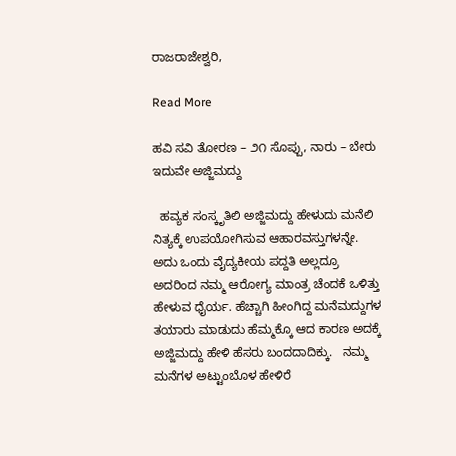ರಾಜರಾಜೇಶ್ವರಿ,

Read More

ಹವಿ ಸವಿ ತೋರಣ – ೨೧ ಸೊಪ್ಪು, ನಾರು – ಬೇರು ಇದುವೇ ಅಜ್ಜಿಮದ್ದು

  ಹವ್ಯಕ ಸಂಸ್ಕೃತಿಲಿ ಅಜ್ಜಿಮದ್ದು ಹೇಳುದು ಮನೆಲಿ ನಿತ್ಯಕ್ಕೆ ಉಪಯೋಗಿಸುವ ಆಹಾರವಸ್ತುಗಳನ್ನೇ. ಅದು ಒಂದು ವೈದ್ಯಕೀಯ ಪದ್ದತಿ ಅಲ್ಲದ್ರೂ ಅದರಿಂದ ನಮ್ಮ ಆರೋಗ್ಯ ಮಾಂತ್ರ ಚೆಂದಕೆ ಒಳಿತ್ತು ಹೇಳುವ ಧೈರ್ಯ. ಹೆಚ್ಚಾಗಿ ಹೀಂಗಿದ್ದ ಮನೆಮದ್ದುಗಳ ತಯಾರು ಮಾಡುದು ಹೆಮ್ಮಕ್ಕೊ ಆದ ಕಾರಣ ಅದಕ್ಕೆ ಅಜ್ಜಿಮದ್ದು ಹೇಳಿ ಹೆಸರು ಬಂದದಾದಿಕ್ಕು.   ನಮ್ಮ ಮನೆಗಳ ಅಟ್ಟುಂಬೊಳ ಹೇಳಿರೆ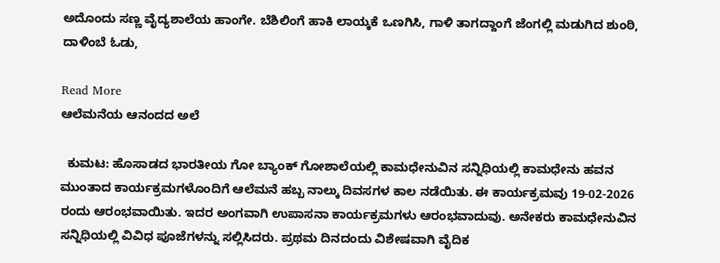ಅದೊಂದು ಸಣ್ಣ ವೈದ್ಯಶಾಲೆಯ ಹಾಂಗೇ. ಬೆಶಿಲಿಂಗೆ ಹಾಕಿ ಲಾಯ್ಕಕೆ ಒಣಗಿಸಿ, ಗಾಳಿ ತಾಗದ್ದಾಂಗೆ ಜೆಂಗಲ್ಲಿ ಮಡುಗಿದ ಶುಂಠಿ, ದಾಳಿಂಬೆ ಓಡು,

Read More
ಆಲೆಮನೆಯ ಆನಂದದ ಅಲೆ

  ಕುಮಟ: ಹೊಸಾಡದ ಭಾರತೀಯ ಗೋ ಬ್ಯಾಂಕ್ ಗೋಶಾಲೆಯಲ್ಲಿ ಕಾಮಧೇನುವಿನ ಸನ್ನಿಧಿಯಲ್ಲಿ ಕಾಮಧೇನು ಹವನ ಮುಂತಾದ ಕಾರ್ಯಕ್ರಮಗಳೊಂದಿಗೆ ಆಲೆಮನೆ ಹಬ್ಬ ನಾಲ್ಕು ದಿವಸಗಳ ಕಾಲ ನಡೆಯಿತು. ಈ ಕಾರ್ಯಕ್ರಮವು 19-02-2026 ರಂದು ಆರಂಭವಾಯಿತು. ಇದರ ಅಂಗವಾಗಿ ಉಪಾಸನಾ ಕಾರ್ಯಕ್ರಮಗಳು ಆರಂಭವಾದುವು. ಅನೇಕರು ಕಾಮಧೇನುವಿನ ಸನ್ನಿಧಿಯಲ್ಲಿ ವಿವಿಧ ಪೂಜೆಗಳನ್ನು ಸಲ್ಲಿಸಿದರು. ಪ್ರಥಮ ದಿನದಂದು ವಿಶೇಷವಾಗಿ ವೈದಿಕ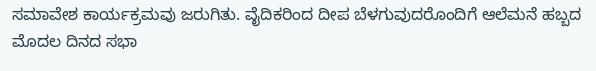ಸಮಾವೇಶ ಕಾರ್ಯಕ್ರಮವು ಜರುಗಿತು. ವೈದಿಕರಿಂದ ದೀಪ ಬೆಳಗುವುದರೊಂದಿಗೆ ಆಲೆಮನೆ ಹಬ್ಬದ ಮೊದಲ ದಿನದ ಸಭಾ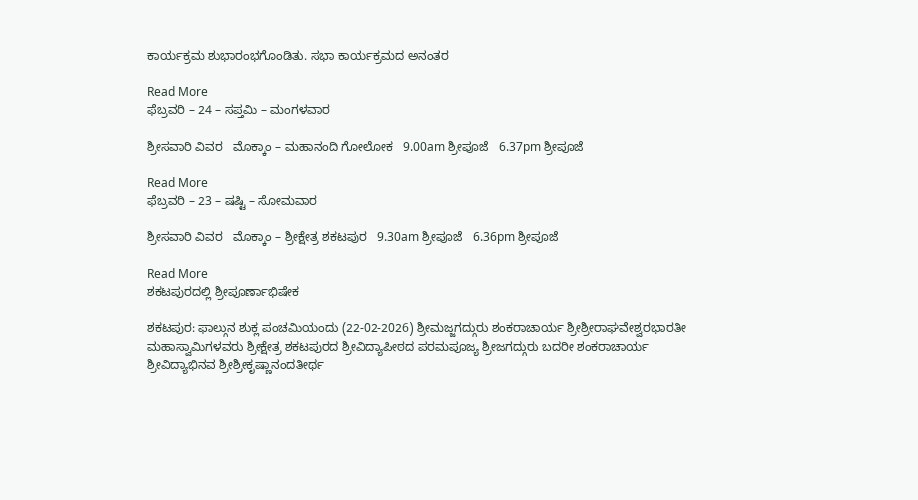ಕಾರ್ಯಕ್ರಮ ಶುಭಾರಂಭಗೊಂಡಿತು. ಸಭಾ ಕಾರ್ಯಕ್ರಮದ ಅನಂತರ

Read More
ಫೆಬ್ರವರಿ – 24 – ಸಪ್ತಮಿ – ಮಂಗಳವಾರ

ಶ್ರೀಸವಾರಿ ವಿವರ   ಮೊಕ್ಕಾಂ – ಮಹಾನಂದಿ ಗೋಲೋಕ   9.00am ಶ್ರೀಪೂಜೆ   6.37pm ಶ್ರೀಪೂಜೆ

Read More
ಫೆಬ್ರವರಿ – 23 – ಷಷ್ಟಿ – ಸೋಮವಾರ

ಶ್ರೀಸವಾರಿ ವಿವರ   ಮೊಕ್ಕಾಂ – ಶ್ರೀಕ್ಷೇತ್ರ ಶಕಟಪುರ   9.30am ಶ್ರೀಪೂಜೆ   6.36pm ಶ್ರೀಪೂಜೆ

Read More
ಶಕಟಪುರದಲ್ಲಿ ಶ್ರೀಪೂರ್ಣಾಭಿಷೇಕ

ಶಕಟಪುರ: ಫಾಲ್ಗುನ ಶುಕ್ಲ ಪಂಚಮಿಯಂದು (22-02-2026) ಶ್ರೀಮಜ್ಜಗದ್ಗುರು ಶಂಕರಾಚಾರ್ಯ ಶ್ರೀಶ್ರೀರಾಘವೇಶ್ವರಭಾರತೀ ಮಹಾಸ್ವಾಮಿಗಳವರು ಶ್ರೀಕ್ಷೇತ್ರ ಶಕಟಪುರದ ಶ್ರೀವಿದ್ಯಾಪೀಠದ ಪರಮಪೂಜ್ಯ ಶ್ರೀಜಗದ್ಗುರು ಬದರೀ ಶಂಕರಾಚಾರ್ಯ ಶ್ರೀವಿದ್ಯಾಭಿನವ ಶ್ರೀಶ್ರೀಕೃಷ್ಣಾನಂದತೀರ್ಥ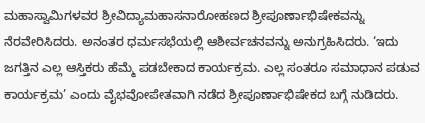ಮಹಾಸ್ವಾಮಿಗಳವರ ಶ್ರೀವಿದ್ಯಾಮಹಾಸನಾರೋಹಣದ ಶ್ರೀಪೂರ್ಣಾಭಿಷೇಕವನ್ನು ನೆರವೇರಿಸಿದರು. ಅನಂತರ ಧರ್ಮಸಭೆಯಲ್ಲಿ ಆಶೀರ್ವಚನವನ್ನು ಅನುಗ್ರಹಿಸಿದರು. ‘ಇದು ಜಗತ್ತಿನ ಎಲ್ಲ ಆಸ್ತಿಕರು ಹೆಮ್ಮೆ ಪಡಬೇಕಾದ ಕಾರ್ಯಕ್ರಮ. ಎಲ್ಲ ಸಂತರೂ ಸಮಾಧಾನ ಪಡುವ ಕಾರ್ಯಕ್ರಮ’ ಎಂದು ವೈಭವೋಪೇತವಾಗಿ ನಡೆದ ಶ್ರೀಪೂರ್ಣಾಭಿಷೇಕದ ಬಗ್ಗೆ ನುಡಿದರು.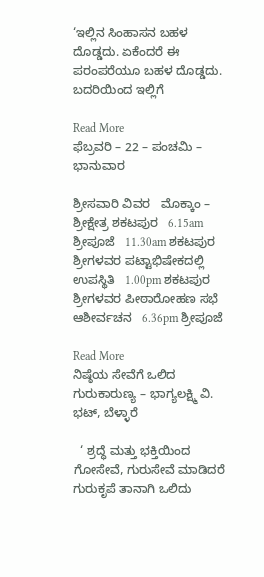‘ಇಲ್ಲಿನ ಸಿಂಹಾಸನ ಬಹಳ ದೊಡ್ಡದು. ಏಕೆಂದರೆ ಈ ಪರಂಪರೆಯೂ ಬಹಳ ದೊಡ್ಡದು. ಬದರಿಯಿಂದ ಇಲ್ಲಿಗೆ

Read More
ಫೆಬ್ರವರಿ – 22 – ಪಂಚಮಿ – ಭಾನುವಾರ

ಶ್ರೀಸವಾರಿ ವಿವರ   ಮೊಕ್ಕಾಂ – ಶ್ರೀಕ್ಷೇತ್ರ ಶಕಟಪುರ   6.15am ಶ್ರೀಪೂಜೆ   11.30am ಶಕಟಪುರ ಶ್ರೀಗಳವರ ಪಟ್ಟಾಭಿಷೇಕದಲ್ಲಿ ಉಪಸ್ಥಿತಿ   1.00pm ಶಕಟಪುರ ಶ್ರೀಗಳವರ ಪೀಠಾರೋಹಣ ಸಭೆ ಆಶೀರ್ವಚನ   6.36pm ಶ್ರೀಪೂಜೆ

Read More
ನಿಷ್ಠೆಯ ಸೇವೆಗೆ ಒಲಿದ ಗುರುಕಾರುಣ್ಯ – ಭಾಗ್ಯಲಕ್ಷ್ಮಿ ವಿ. ಭಟ್, ಬೆಳ್ಳಾರೆ

  ‘ ಶ್ರದ್ಧೆ ಮತ್ತು ಭಕ್ತಿಯಿಂದ ಗೋಸೇವೆ, ಗುರುಸೇವೆ ಮಾಡಿದರೆ ಗುರುಕೃಪೆ ತಾನಾಗಿ ಒಲಿದು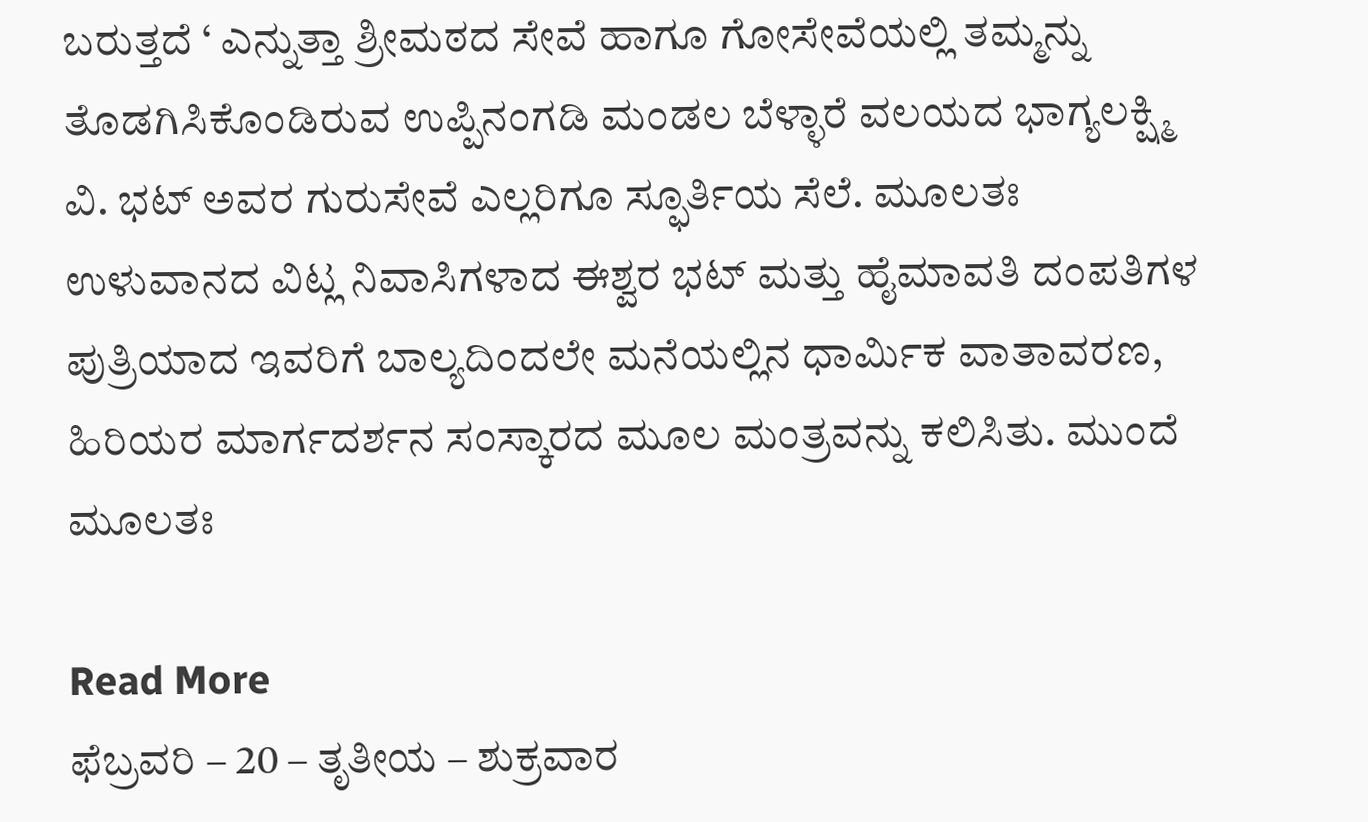ಬರುತ್ತದೆ ‘ ಎನ್ನುತ್ತಾ ಶ್ರೀಮಠದ ಸೇವೆ ಹಾಗೂ ಗೋಸೇವೆಯಲ್ಲಿ ತಮ್ಮನ್ನು ತೊಡಗಿಸಿಕೊಂಡಿರುವ ಉಪ್ಪಿನಂಗಡಿ ಮಂಡಲ ಬೆಳ್ಳಾರೆ ವಲಯದ ಭಾಗ್ಯಲಕ್ಷ್ಮಿ ವಿ. ಭಟ್ ಅವರ ಗುರುಸೇವೆ ಎಲ್ಲರಿಗೂ ಸ್ಫೂರ್ತಿಯ ಸೆಲೆ. ಮೂಲತಃ ಉಳುವಾನದ ವಿಟ್ಲ ನಿವಾಸಿಗಳಾದ ಈಶ್ವರ ಭಟ್ ಮತ್ತು ಹೈಮಾವತಿ ದಂಪತಿಗಳ ಪುತ್ರಿಯಾದ ಇವರಿಗೆ ಬಾಲ್ಯದಿಂದಲೇ ಮನೆಯಲ್ಲಿನ ಧಾರ್ಮಿಕ ವಾತಾವರಣ, ಹಿರಿಯರ ಮಾರ್ಗದರ್ಶನ ಸಂಸ್ಕಾರದ ಮೂಲ ಮಂತ್ರವನ್ನು ಕಲಿಸಿತು. ಮುಂದೆ ಮೂಲತಃ

Read More
ಫೆಬ್ರವರಿ – 20 – ತೃತೀಯ – ಶುಕ್ರವಾರ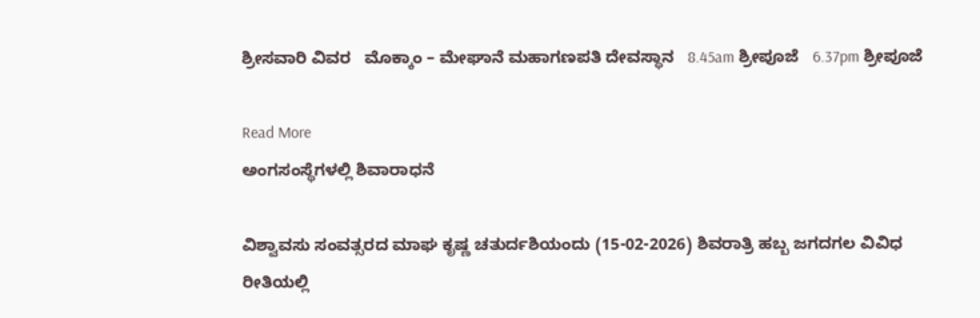ಶ್ರೀಸವಾರಿ ವಿವರ   ಮೊಕ್ಕಾಂ – ಮೇಘಾನೆ ಮಹಾಗಣಪತಿ ದೇವಸ್ಥಾನ   8.45am ಶ್ರೀಪೂಜೆ   6.37pm ಶ್ರೀಪೂಜೆ

Read More
ಅಂಗಸಂಸ್ಥೆಗಳಲ್ಲಿ ಶಿವಾರಾಧನೆ

ವಿಶ್ವಾವಸು ಸಂವತ್ಸರದ ಮಾಘ ಕೃಷ್ಣ ಚತುರ್ದಶಿಯಂದು (15-02-2026) ಶಿವರಾತ್ರಿ ಹಬ್ಬ ಜಗದಗಲ ವಿವಿಧ ರೀತಿಯಲ್ಲಿ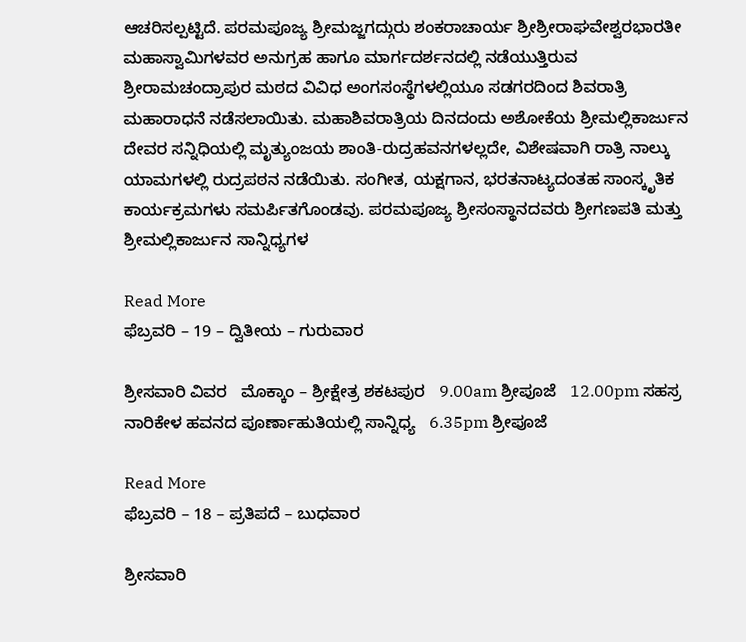ಆಚರಿಸಲ್ಪಟ್ಟಿದೆ. ಪರಮಪೂಜ್ಯ ಶ್ರೀಮಜ್ಜಗದ್ಗುರು ಶಂಕರಾಚಾರ್ಯ ಶ್ರೀಶ್ರೀರಾಘವೇಶ್ವರಭಾರತೀ ಮಹಾಸ್ವಾಮಿಗಳವರ ಅನುಗ್ರಹ ಹಾಗೂ ಮಾರ್ಗದರ್ಶನದಲ್ಲಿ ನಡೆಯುತ್ತಿರುವ ಶ್ರೀರಾಮಚಂದ್ರಾಪುರ ಮಠದ ವಿವಿಧ ಅಂಗಸಂಸ್ಥೆಗಳಲ್ಲಿಯೂ ಸಡಗರದಿಂದ ಶಿವರಾತ್ರಿ ಮಹಾರಾಧನೆ ನಡೆಸಲಾಯಿತು. ಮಹಾಶಿವರಾತ್ರಿಯ ದಿನದಂದು ಅಶೋಕೆಯ ಶ್ರೀಮಲ್ಲಿಕಾರ್ಜುನ ದೇವರ ಸನ್ನಿಧಿಯಲ್ಲಿ ಮೃತ್ಯುಂಜಯ ಶಾಂತಿ-ರುದ್ರಹವನಗಳಲ್ಲದೇ, ವಿಶೇಷವಾಗಿ ರಾತ್ರಿ ನಾಲ್ಕು ಯಾಮಗಳಲ್ಲಿ ರುದ್ರಪಠನ ನಡೆಯಿತು. ಸಂಗೀತ, ಯಕ್ಷಗಾನ, ಭರತನಾಟ್ಯದಂತಹ ಸಾಂಸ್ಕೃತಿಕ ಕಾರ್ಯಕ್ರಮಗಳು ಸಮರ್ಪಿತಗೊಂಡವು. ಪರಮಪೂಜ್ಯ ಶ್ರೀಸಂಸ್ಥಾನದವರು ಶ್ರೀಗಣಪತಿ ಮತ್ತು ಶ್ರೀಮಲ್ಲಿಕಾರ್ಜುನ ಸಾನ್ನಿಧ್ಯಗಳ

Read More
ಫೆಬ್ರವರಿ – 19 – ದ್ವಿತೀಯ – ಗುರುವಾರ

ಶ್ರೀಸವಾರಿ ವಿವರ   ಮೊಕ್ಕಾಂ – ಶ್ರೀಕ್ಷೇತ್ರ ಶಕಟಪುರ   9.00am ಶ್ರೀಪೂಜೆ   12.00pm ಸಹಸ್ರ ನಾರಿಕೇಳ ಹವನದ ಪೂರ್ಣಾಹುತಿಯಲ್ಲಿ ಸಾನ್ನಿಧ್ಯ   6.35pm ಶ್ರೀಪೂಜೆ

Read More
ಫೆಬ್ರವರಿ – 18 – ಪ್ರತಿಪದೆ – ಬುಧವಾರ

ಶ್ರೀಸವಾರಿ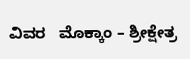ವಿವರ   ಮೊಕ್ಕಾಂ – ಶ್ರೀಕ್ಷೇತ್ರ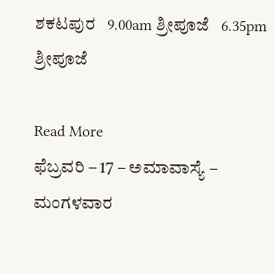ಶಕಟಪುರ   9.00am ಶ್ರೀಪೂಜೆ   6.35pm ಶ್ರೀಪೂಜೆ

Read More
ಫೆಬ್ರವರಿ – 17 – ಅಮಾವಾಸ್ಯೆ – ಮಂಗಳವಾರ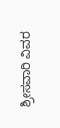ಶ್ರೀಸವಾರಿ ವಿವರ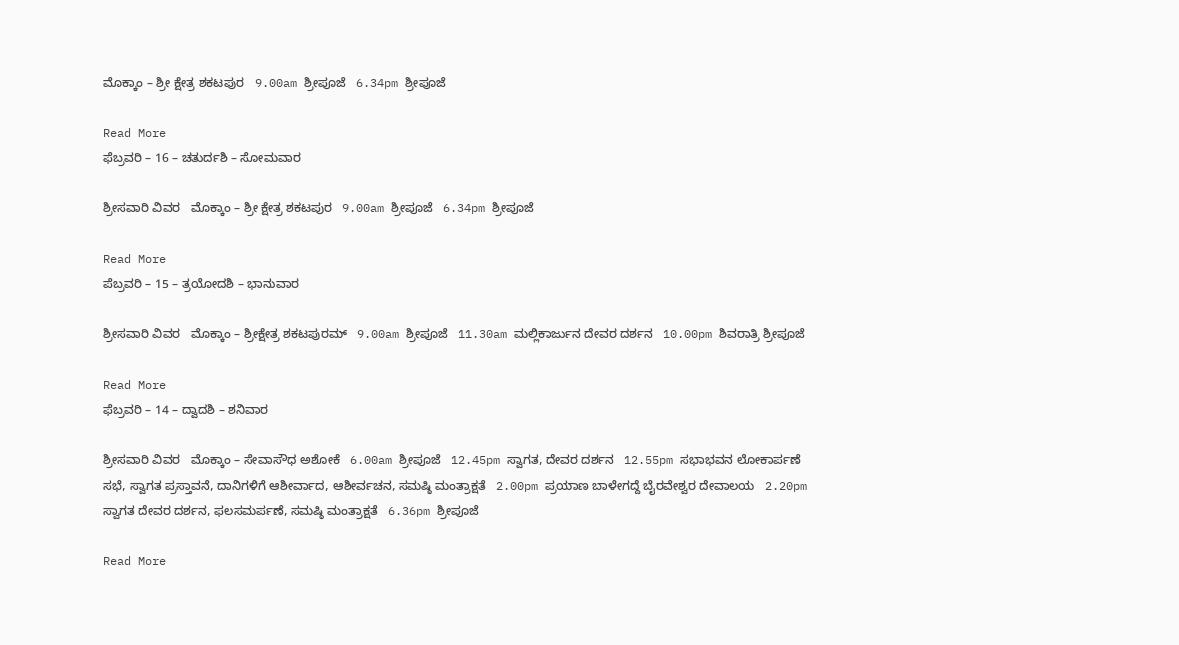ಮೊಕ್ಕಾಂ – ಶ್ರೀ ಕ್ಷೇತ್ರ ಶಕಟಪುರ   9.00am ಶ್ರೀಪೂಜೆ   6.34pm ಶ್ರೀಪೂಜೆ

Read More
ಫೆಬ್ರವರಿ – 16 – ಚತುರ್ದಶಿ – ಸೋಮವಾರ

ಶ್ರೀಸವಾರಿ ವಿವರ   ಮೊಕ್ಕಾಂ – ಶ್ರೀ ಕ್ಷೇತ್ರ ಶಕಟಪುರ   9.00am ಶ್ರೀಪೂಜೆ   6.34pm ಶ್ರೀಪೂಜೆ

Read More
ಪೆಬ್ರವರಿ – 15 – ತ್ರಯೋದಶಿ – ಭಾನುವಾರ

ಶ್ರೀಸವಾರಿ ವಿವರ   ಮೊಕ್ಕಾಂ – ಶ್ರೀಕ್ಷೇತ್ರ ಶಕಟಪುರಮ್   9.00am ಶ್ರೀಪೂಜೆ   11.30am ಮಲ್ಲಿಕಾರ್ಜುನ ದೇವರ ದರ್ಶನ   10.00pm ಶಿವರಾತ್ರಿ ಶ್ರೀಪೂಜೆ

Read More
ಫೆಬ್ರವರಿ – 14 – ದ್ವಾದಶಿ – ಶನಿವಾರ

ಶ್ರೀಸವಾರಿ ವಿವರ   ಮೊಕ್ಕಾಂ – ಸೇವಾಸೌಧ ಅಶೋಕೆ   6.00am ಶ್ರೀಪೂಜೆ   12.45pm ಸ್ವಾಗತ, ದೇವರ ದರ್ಶನ   12.55pm ಸಭಾಭವನ ಲೋಕಾರ್ಪಣೆ   ಸಭೆ, ಸ್ವಾಗತ ಪ್ರಸ್ತಾವನೆ, ದಾನಿಗಳಿಗೆ ಆಶೀರ್ವಾದ, ಆಶೀರ್ವಚನ, ಸಮಷ್ಠಿ ಮಂತ್ರಾಕ್ಷತೆ   2.00pm ಪ್ರಯಾಣ ಬಾಳೇಗದ್ದೆ ಬೈರವೇಶ್ವರ ದೇವಾಲಯ   2.20pm ಸ್ವಾಗತ ದೇವರ ದರ್ಶನ, ಫಲಸಮರ್ಪಣೆ, ಸಮಷ್ಠಿ ಮಂತ್ರಾಕ್ಷತೆ   6.36pm ಶ್ರೀಪೂಜೆ

Read More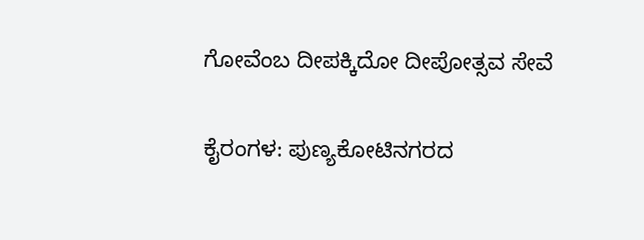ಗೋವೆಂಬ ದೀಪಕ್ಕಿದೋ ದೀಪೋತ್ಸವ ಸೇವೆ

ಕೈರಂಗಳ: ಪುಣ್ಯಕೋಟಿನಗರದ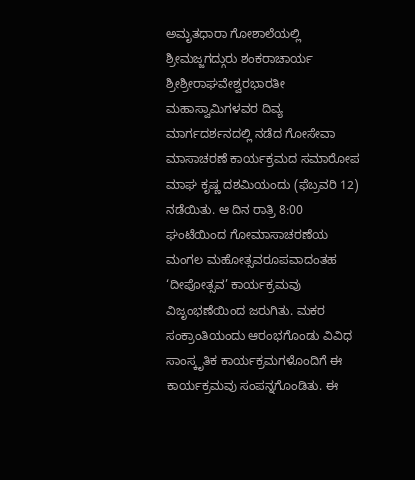ಅಮೃತಧಾರಾ ಗೋಶಾಲೆಯಲ್ಲಿ ಶ್ರೀಮಜ್ಜಗದ್ಗುರು ಶಂಕರಾಚಾರ್ಯ ಶ್ರೀಶ್ರೀರಾಘವೇಶ್ವರಭಾರತೀ ಮಹಾಸ್ವಾಮಿಗಳವರ ದಿವ್ಯ ಮಾರ್ಗದರ್ಶನದಲ್ಲಿ ನಡೆದ ಗೋಸೇವಾ ಮಾಸಾಚರಣೆ ಕಾರ್ಯಕ್ರಮದ ಸಮಾರೋಪ ಮಾಘ ಕೃಷ್ಣ ದಶಮಿಯಂದು (ಫೆಬ್ರವರಿ 12) ನಡೆಯಿತು. ಆ ದಿನ ರಾತ್ರಿ 8:00 ಘಂಟೆಯಿಂದ ಗೋಮಾಸಾಚರಣೆಯ ಮಂಗಲ ಮಹೋತ್ಸವರೂಪವಾದಂತಹ ‘ದೀಪೋತ್ಸವ’ ಕಾರ್ಯಕ್ರಮವು ವಿಜೃಂಭಣೆಯಿಂದ ಜರುಗಿತು. ಮಕರ ಸಂಕ್ರಾಂತಿಯಂದು ಆರಂಭಗೊಂಡು ವಿವಿಧ ಸಾಂಸ್ಕೃತಿಕ ಕಾರ್ಯಕ್ರಮಗಳೊಂದಿಗೆ ಈ ಕಾರ್ಯಕ್ರಮವು ಸಂಪನ್ನಗೊಂಡಿತು. ಈ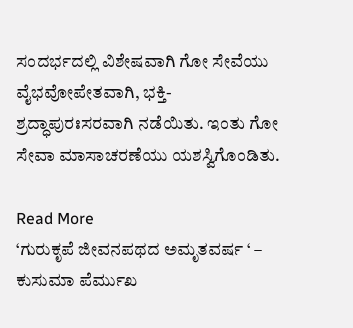ಸಂದರ್ಭದಲ್ಲಿ ವಿಶೇಷವಾಗಿ ಗೋ ಸೇವೆಯು ವೈಭವೋಪೇತವಾಗಿ, ಭಕ್ತಿ-ಶ್ರದ್ಧಾಪುರಃಸರವಾಗಿ ನಡೆಯಿತು. ಇಂತು ಗೋ ಸೇವಾ ಮಾಸಾಚರಣೆಯು ಯಶಸ್ವಿಗೊಂಡಿತು.

Read More
‘ಗುರುಕೃಪೆ ಜೀವನಪಥದ ಅಮೃತವರ್ಷ ‘ – ಕುಸುಮಾ ಪೆರ್ಮುಖ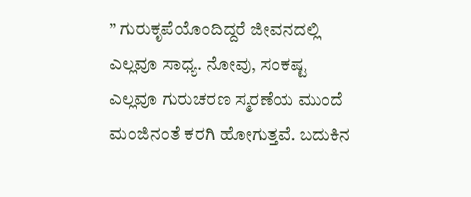” ಗುರುಕೃಪೆಯೊಂದಿದ್ದರೆ ಜೀವನದಲ್ಲಿ ಎಲ್ಲವೂ ಸಾಧ್ಯ. ನೋವು, ಸಂಕಷ್ಟ ಎಲ್ಲವೂ ಗುರುಚರಣ ಸ್ಮರಣೆಯ ಮುಂದೆ ಮಂಜಿನಂತೆ ಕರಗಿ ಹೋಗುತ್ತವೆ. ಬದುಕಿನ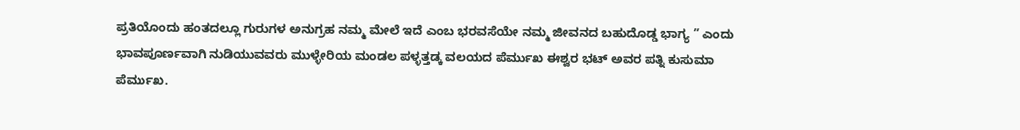ಪ್ರತಿಯೊಂದು ಹಂತದಲ್ಲೂ ಗುರುಗಳ ಅನುಗ್ರಹ ನಮ್ಮ ಮೇಲೆ ಇದೆ ಎಂಬ ಭರವಸೆಯೇ ನಮ್ಮ ಜೀವನದ ಬಹುದೊಡ್ಡ ಭಾಗ್ಯ ” ಎಂದು ಭಾವಪೂರ್ಣವಾಗಿ ನುಡಿಯುವವರು ಮುಳ್ಳೇರಿಯ ಮಂಡಲ ಪಳ್ಳತ್ತಡ್ಕ ವಲಯದ ಪೆರ್ಮುಖ ಈಶ್ವರ ಭಟ್ ಅವರ ಪತ್ನಿ ಕುಸುಮಾ ಪೆರ್ಮುಖ.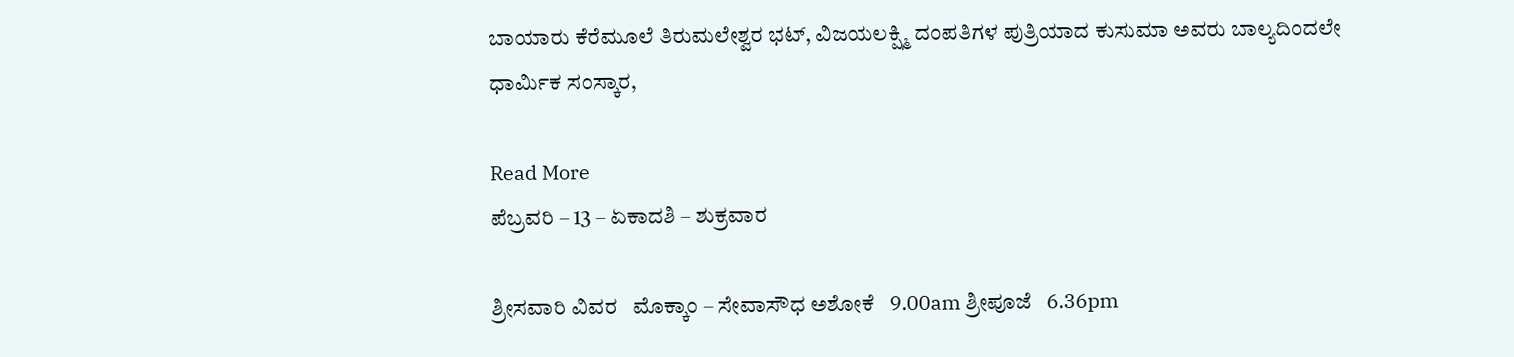ಬಾಯಾರು ಕೆರೆಮೂಲೆ ತಿರುಮಲೇಶ್ವರ ಭಟ್, ವಿಜಯಲಕ್ಷ್ಮಿ ದಂಪತಿಗಳ ಪುತ್ರಿಯಾದ ಕುಸುಮಾ ಅವರು ಬಾಲ್ಯದಿಂದಲೇ ಧಾರ್ಮಿಕ ಸಂಸ್ಕಾರ,

Read More
ಪೆಬ್ರವರಿ – 13 – ಏಕಾದಶಿ – ಶುಕ್ರವಾರ

ಶ್ರೀಸವಾರಿ ವಿವರ   ಮೊಕ್ಕಾಂ – ಸೇವಾಸೌಧ ಅಶೋಕೆ   9.00am ಶ್ರೀಪೂಜೆ   6.36pm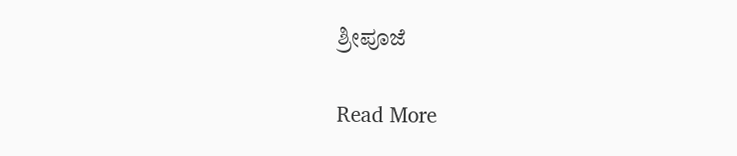ಶ್ರೀಪೂಜೆ

Read More